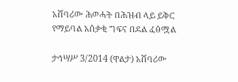አሸባሪው ሕወሓት በሕዝብ ላይ ይቅር የማይባል አሰቃቂ ግፍና በደል ፈፅሟል

ታኅሣሥ 3/2014 (ዋልታ) አሸባሪው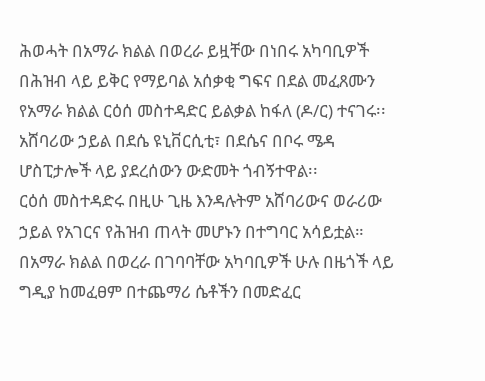ሕወሓት በአማራ ክልል በወረራ ይዟቸው በነበሩ አካባቢዎች በሕዝብ ላይ ይቅር የማይባል አሰቃቂ ግፍና በደል መፈጸሙን የአማራ ክልል ርዕሰ መስተዳድር ይልቃል ከፋለ (ዶ/ር) ተናገሩ፡፡
አሸባሪው ኃይል በደሴ ዩኒቨርሲቲ፣ በደሴና በቦሩ ሜዳ ሆስፒታሎች ላይ ያደረሰውን ውድመት ጎብኝተዋል፡፡
ርዕሰ መስተዳድሩ በዚሁ ጊዜ እንዳሉትም አሸባሪውና ወራሪው ኃይል የአገርና የሕዝብ ጠላት መሆኑን በተግባር አሳይቷል።
በአማራ ክልል በወረራ በገባባቸው አካባቢዎች ሁሉ በዜጎች ላይ ግዲያ ከመፈፀም በተጨማሪ ሴቶችን በመድፈር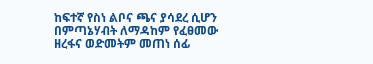ከፍተኛ የስነ ልቦና ጫና ያሳደረ ሲሆን በምጣኔሃብት ለማዳከም የፈፀመው ዘረፋና ወድመትም መጠነ ሰፊ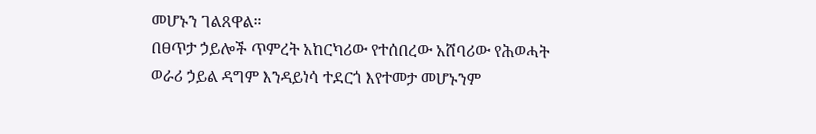መሆኑን ገልጸዋል።
በፀጥታ ኃይሎች ጥምረት አከርካሪው የተሰበረው አሸባሪው የሕወሓት ወራሪ ኃይል ዳግም እንዳይነሳ ተደርጎ እየተመታ መሆኑንም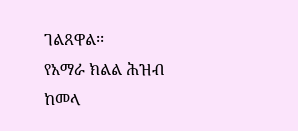ገልጸዋል፡፡
የአማራ ክልል ሕዝብ ከመላ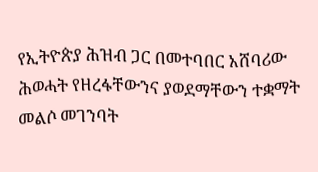የኢትዮጵያ ሕዝብ ጋር በመተባበር አሸባሪው ሕወሓት የዘረፋቸውንና ያወደማቸውን ተቋማት መልሶ መገንባት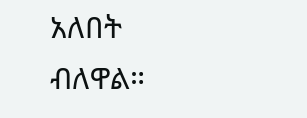አለበት ብለዋል።